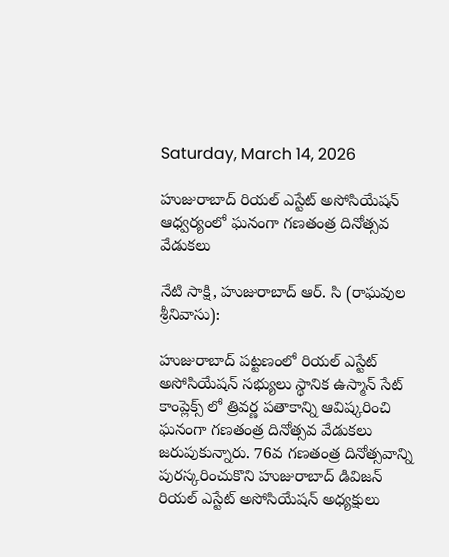Saturday, March 14, 2026

హుజురాబాద్ రియల్ ఎస్టేట్ అసోసియేషన్ ఆధ్వర్యంలో ఘనంగా గణతంత్ర దినోత్సవ వేడుకలు

నేటి సాక్షి, హుజురాబాద్ ఆర్. సి (రాఘవుల శ్రీనివాసు):

హుజురాబాద్ పట్టణంలో రియల్ ఎస్టేట్ అసోసియేషన్ సభ్యులు స్థానిక ఉస్మాన్ సేట్ కాంప్లెక్స్ లో త్రివర్ణ పతాకాన్ని ఆవిష్కరించి ఘనంగా గణతంత్ర దినోత్సవ వేడుకలు జరుపుకున్నారు. 76వ గణతంత్ర దినోత్సవాన్ని పురస్కరించుకొని హుజురాబాద్ డివిజన్ రియల్ ఎస్టేట్ అసోసియేషన్ అధ్యక్షులు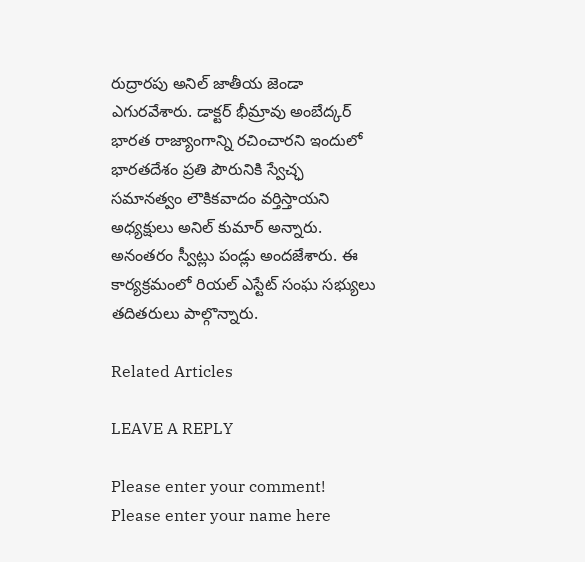రుద్రారపు అనిల్ జాతీయ జెండా ఎగురవేశారు. డాక్టర్ భీమ్రావు అంబేద్కర్ భారత రాజ్యాంగాన్ని రచించారని ఇందులో భారతదేశం ప్రతి పౌరునికి స్వేచ్ఛ సమానత్వం లౌకికవాదం వర్తిస్తాయని అధ్యక్షులు అనిల్ కుమార్ అన్నారు. అనంతరం స్వీట్లు పండ్లు అందజేశారు. ఈ కార్యక్రమంలో రియల్ ఎస్టేట్ సంఘ సభ్యులు తదితరులు పాల్గొన్నారు.

Related Articles

LEAVE A REPLY

Please enter your comment!
Please enter your name here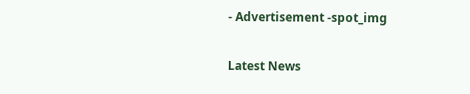- Advertisement -spot_img

Latest News